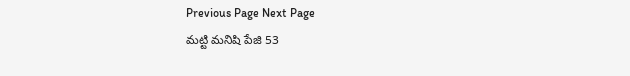Previous Page Next Page
మట్టి మనిషి పేజి 53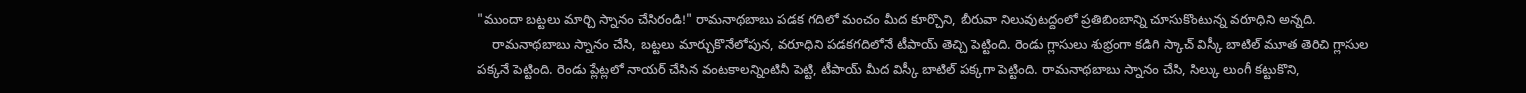"ముందా బట్టలు మార్చి స్నానం చేసిరండి!" రామనాథబాబు పడక గదిలో మంచం మీద కూర్చొని, బీరువా నిలువుటద్దంలో ప్రతిబింబాన్ని చూసుకొంటున్న వరూధిని అన్నది.
    రామనాథబాబు స్నానం చేసి, బట్టలు మార్చుకొనేలోపున, వరూధిని పడకగదిలోనే టీపాయ్ తెచ్చి పెట్టింది. రెండు గ్లాసులు శుభ్రంగా కడిగి స్కాచ్ విస్కీ బాటిల్ మూత తెరిచి గ్లాసుల పక్కనే పెట్టింది. రెండు ప్లేట్లలో నాయర్ చేసిన వంటకాలన్నింటినీ పెట్టి, టీపాయ్ మీద విస్కీ బాటిల్ పక్కగా పెట్టింది. రామనాథబాబు స్నానం చేసి, సిల్కు లుంగీ కట్టుకొని,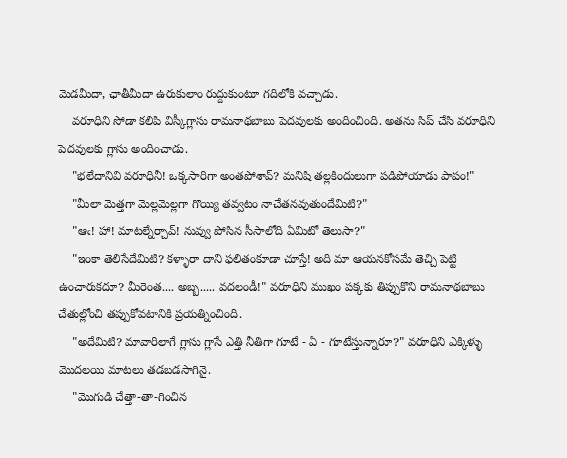మెడమీదా, ఛాతీమీదా ఉరుకులాం రుద్దుకుంటూ గదిలోకి వచ్చాడు.
    వరూధిని సోడా కలిపి విస్కీగ్లాసు రామనాథబాబు పెదవులకు అందించింది. అతను సిప్ చేసి వరూధిని పెదవులకు గ్లాసు అందించాడు.
    "భలేదానివి వరూధినీ! ఒక్కసారిగా అంతపోశావ్? మనిషి తల్లకిందులుగా పడిపోయాడు పాపం!"
    "మీలా మెత్తగా మెల్లమెల్లగా గొయ్యి తవ్వటం నాచేతనవుతుందేమిటి?"
    "ఆఁ! హా! మాటల్నేర్చావ్! నువ్వు పోసిన సీసాలోది ఏమిటో తెలుసా?"
    "ఇంకా తెలిసేదేమిటి? కళ్ళారా దాని ఫలితంకూడా చూస్తే! అది మా ఆయనకోసమే తెచ్చి పెట్టి ఉంచారుకదూ? మీరెంత.... అబ్బ..... వదలండీ!" వరూధిని ముఖం పక్కకు తిప్పుకొని రామనాథబాబు చేతుల్లోంచి తప్పుకోవటానికి ప్రయత్నించింది.
    "అదేమిటి? మావారిలాగే గ్లాసు గ్లాసే ఎత్తి నీతిగా గూటే - ఏ - గూటేస్తున్నారూ?" వరూధిని ఎక్కిళ్ళు మొదలయి మాటలు తడబడసాగినై.
    "మొగుడి చేత్తా-తా-గించిన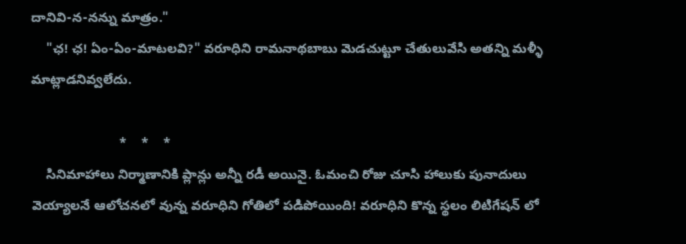దానివి-న-నన్ను మాత్రం."
    "ఛ! ఛ! ఏం-ఏం-మాటలవి?" వరూధిని రామనాథబాబు మెడచుట్టూ చేతులువేసి అతన్ని మళ్ళీ మాట్లాడనివ్వలేదు.

                        *    *    *
    సినిమాహాలు నిర్మాణానికి ప్లాన్లు అన్నీ రడీ అయినై. ఓమంచి రోజు చూసి హాలుకు పునాదులు వెయ్యాలనే ఆలోచనలో వున్న వరూధిని గోతిలో పడిపోయింది! వరూధిని కొన్న స్థలం లిటిగేషన్ లో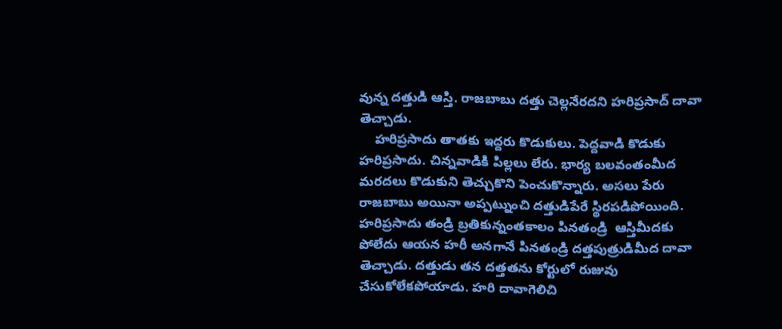వున్న దత్తుడి ఆస్తి. రాజబాబు దత్తు చెల్లనేరదని హరిప్రసాద్ దావా తెచ్చాడు.
    హరిప్రసాదు తాతకు ఇద్దరు కొడుకులు. పెద్దవాడి కొడుకు హరిప్రసాదు. చిన్నవాడికి పిల్లలు లేరు. భార్య బలవంతంమీద మరదలు కొడుకుని తెచ్చుకొని పెంచుకొన్నారు. అసలు పేరు రాజబాబు అయినా అప్పట్నుంచి దత్తుడిపేరే స్థిరపడిపోయింది. హరిప్రసాదు తండ్రి బ్రతికున్నంతకాలం పినతండ్రి  ఆస్తిమీదకు పోలేదు ఆయన హరీ అనగానే పినతండ్రి దత్తపుత్రుడిమీద దావా తెచ్చాడు. దత్తుడు తన దత్తతను కోర్టులో రుజువు చేసుకోలేకపోయాడు. హరి దావాగెలిచి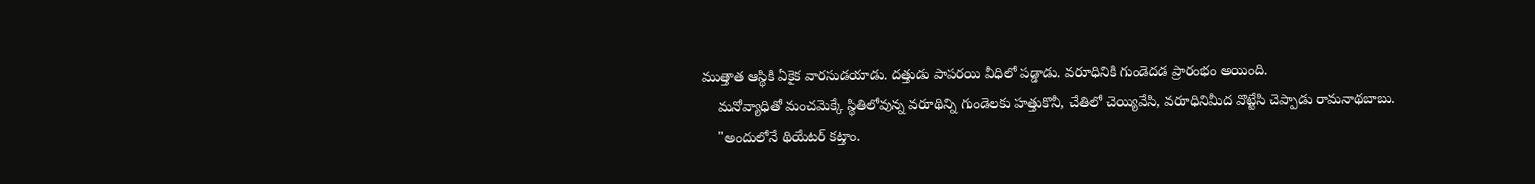ముత్తాత ఆస్థికి ఏకైక వారసుడయాడు. దత్తుడు పాపరయి వీధిలో పడ్డాడు. వరూధినికి గుండెదడ ప్రారంభం అయింది.
    మనోవ్యాధితో మంచమెక్కే స్థితిలోవున్న వరూథిన్ని గుండెలకు హత్తుకొనీ, చేతిలో చెయ్యివేసి, వరూధినిమీద వొట్టేసి చెప్పాడు రామనాథబాబు.
    "అందులోనే థియేటర్ కట్తాం.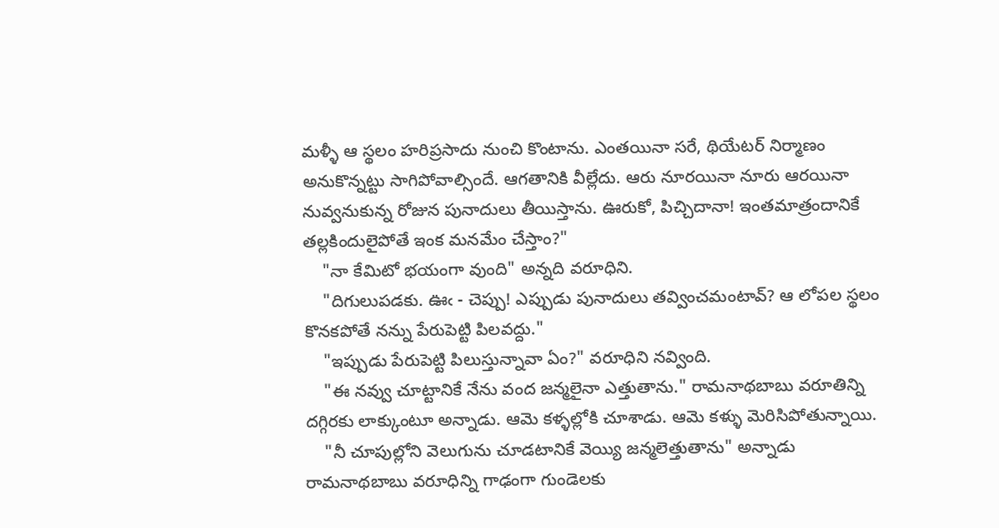మళ్ళీ ఆ స్థలం హరిప్రసాదు నుంచి కొంటాను. ఎంతయినా సరే, థియేటర్ నిర్మాణం అనుకొన్నట్టు సాగిపోవాల్సిందే. ఆగతానికి వీల్లేదు. ఆరు నూరయినా నూరు ఆరయినా నువ్వనుకున్న రోజున పునాదులు తీయిస్తాను. ఊరుకో, పిచ్చిదానా! ఇంతమాత్రందానికే తల్లకిందులైపోతే ఇంక మనమేం చేస్తాం?"
    "నా కేమిటో భయంగా వుంది" అన్నది వరూధిని.
    "దిగులుపడకు. ఊఁ - చెప్పు! ఎప్పుడు పునాదులు తవ్వించమంటావ్? ఆ లోపల స్థలం కొనకపోతే నన్ను పేరుపెట్టి పిలవద్దు."
    "ఇప్పుడు పేరుపెట్టి పిలుస్తున్నావా ఏం?" వరూధిని నవ్వింది.
    "ఈ నవ్వు చూట్టానికే నేను వంద జన్మలైనా ఎత్తుతాను." రామనాథబాబు వరూతిన్ని దగ్గిరకు లాక్కుంటూ అన్నాడు. ఆమె కళ్ళల్లోకి చూశాడు. ఆమె కళ్ళు మెరిసిపోతున్నాయి.
    "నీ చూపుల్లోని వెలుగును చూడటానికే వెయ్యి జన్మలెత్తుతాను" అన్నాడు రామనాథబాబు వరూధిన్ని గాఢంగా గుండెలకు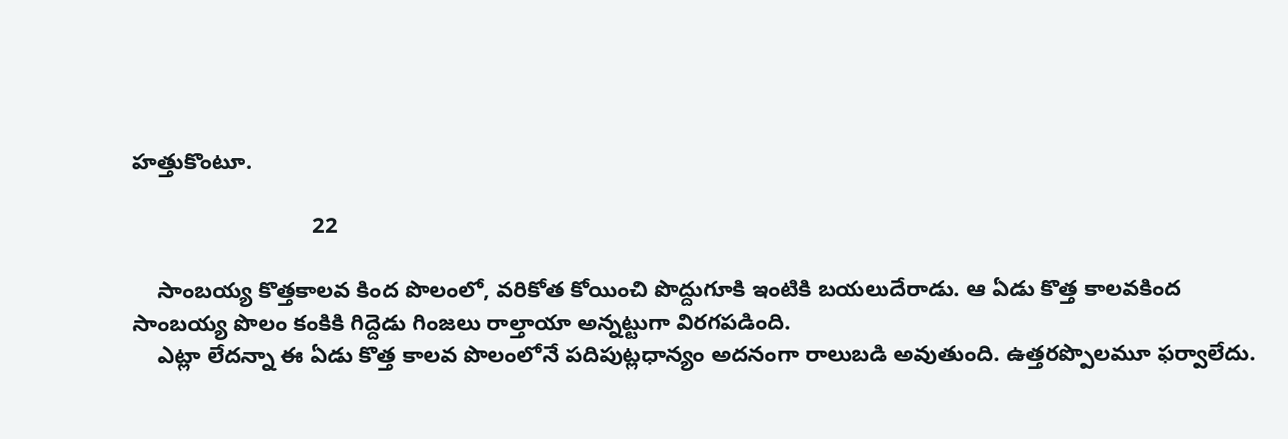హత్తుకొంటూ.

                             22

    సాంబయ్య కొత్తకాలవ కింద పొలంలో, వరికోత కోయించి పొద్దుగూకి ఇంటికి బయలుదేరాడు. ఆ ఏడు కొత్త కాలవకింద సాంబయ్య పొలం కంకికి గిద్దెడు గింజలు రాల్తాయా అన్నట్టుగా విరగపడింది.
    ఎట్లా లేదన్నా ఈ ఏడు కొత్త కాలవ పొలంలోనే పదిపుట్లధాన్యం అదనంగా రాలుబడి అవుతుంది. ఉత్తరప్పొలమూ ఫర్వాలేదు.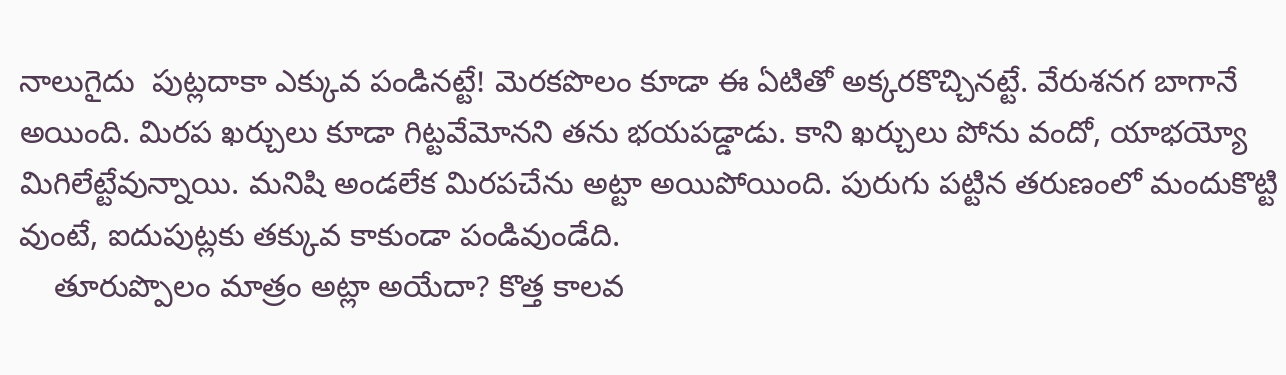నాలుగైదు  పుట్లదాకా ఎక్కువ పండినట్టే! మెరకపొలం కూడా ఈ ఏటితో అక్కరకొచ్చినట్టే. వేరుశనగ బాగానే అయింది. మిరప ఖర్చులు కూడా గిట్టవేమోనని తను భయపడ్డాడు. కాని ఖర్చులు పోను వందో, యాభయ్యో మిగిలేట్టేవున్నాయి. మనిషి అండలేక మిరపచేను అట్టా అయిపోయింది. పురుగు పట్టిన తరుణంలో మందుకొట్టి వుంటే, ఐదుపుట్లకు తక్కువ కాకుండా పండివుండేది.
    తూరుప్పొలం మాత్రం అట్లా అయేదా? కొత్త కాలవ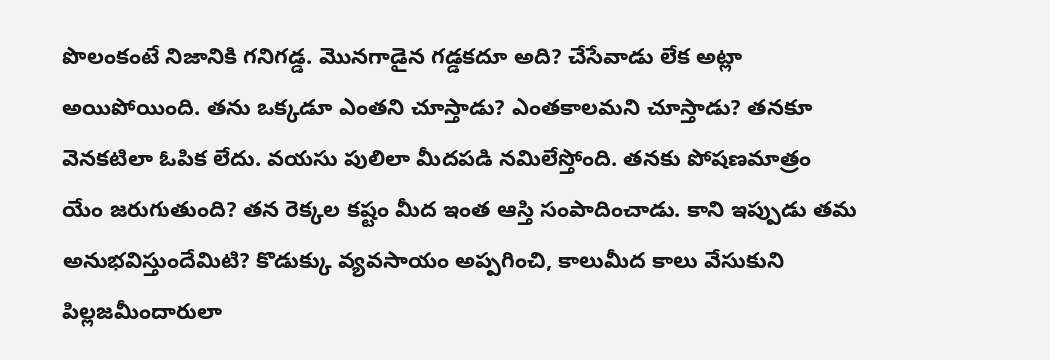పొలంకంటే నిజానికి గనిగడ్డ. మొనగాడైన గడ్డకదూ అది? చేసేవాడు లేక అట్లా అయిపోయింది. తను ఒక్కడూ ఎంతని చూస్తాడు? ఎంతకాలమని చూస్తాడు? తనకూ వెనకటిలా ఓపిక లేదు. వయసు పులిలా మీదపడి నమిలేస్తోంది. తనకు పోషణమాత్రం యేం జరుగుతుంది? తన రెక్కల కష్టం మీద ఇంత ఆస్తి సంపాదించాడు. కాని ఇప్పుడు తమ అనుభవిస్తుందేమిటి? కొడుక్కు వ్యవసాయం అప్పగించి, కాలుమీద కాలు వేసుకుని పిల్లజమీందారులా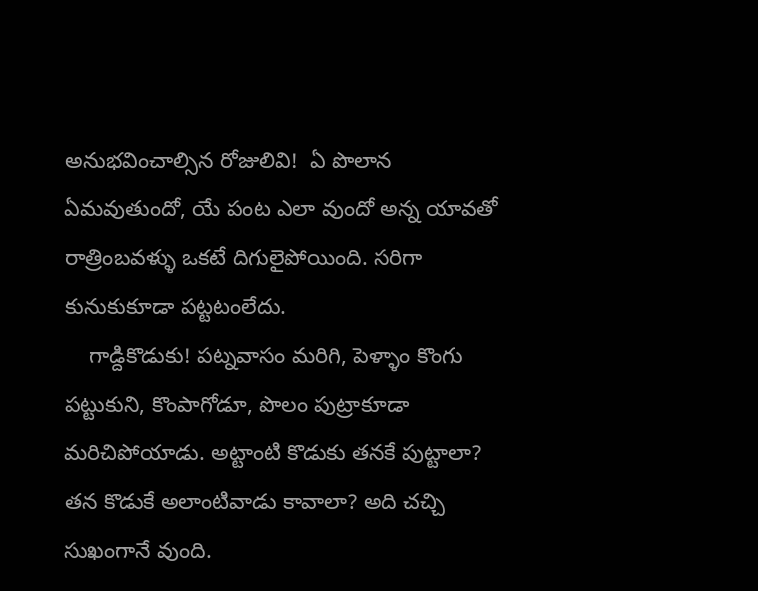అనుభవించాల్సిన రోజులివి!  ఏ పొలాన ఏమవుతుందో, యే పంట ఎలా వుందో అన్న యావతో రాత్రింబవళ్ళు ఒకటే దిగులైపోయింది. సరిగా కునుకుకూడా పట్టటంలేదు.
    గాడ్దికొడుకు! పట్నవాసం మరిగి, పెళ్ళాం కొంగు పట్టుకుని, కొంపాగోడూ, పొలం పుట్రాకూడా మరిచిపోయాడు. అట్టాంటి కొడుకు తనకే పుట్టాలా? తన కొడుకే అలాంటివాడు కావాలా? అది చచ్చి సుఖంగానే వుంది.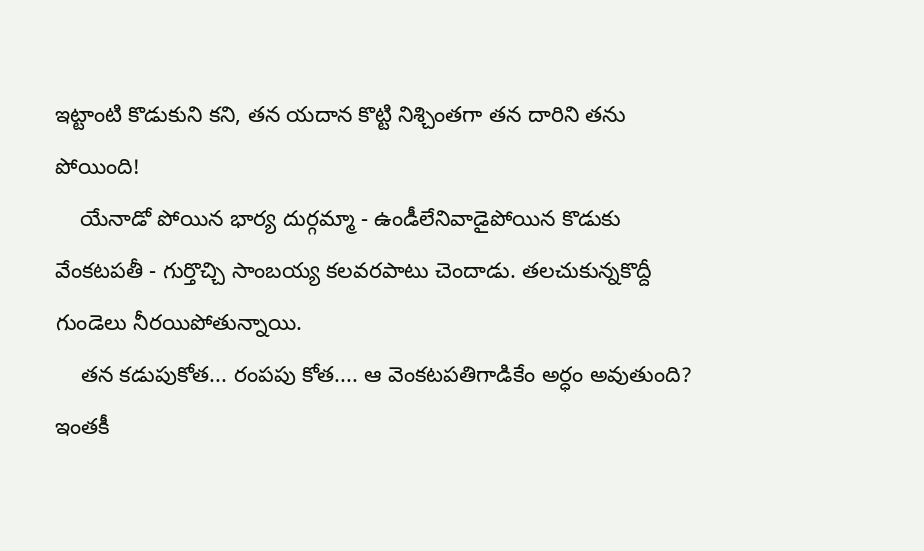ఇట్టాంటి కొడుకుని కని, తన యదాన కొట్టి నిశ్చింతగా తన దారిని తను పోయింది!
    యేనాడో పోయిన భార్య దుర్గమ్మా - ఉండీలేనివాడైపోయిన కొడుకు వేంకటపతీ - గుర్తొచ్చి సాంబయ్య కలవరపాటు చెందాడు. తలచుకున్నకొద్దీ గుండెలు నీరయిపోతున్నాయి.
    తన కడుపుకోత... రంపపు కోత.... ఆ వెంకటపతిగాడికేం అర్ధం అవుతుంది? ఇంతకీ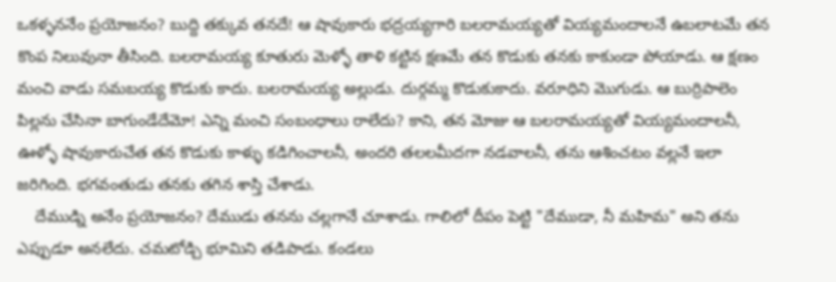ఒకళ్ళననేం ప్రయోజనం? బుద్ది తక్కువ తనదే! ఆ షావుకారు భద్రయ్యగారి బలరామయ్యతో వియ్యమందాలనే ఉబలాటమే తన కొంప నిలువునా తీసింది. బలరామయ్య కూతురు మెళ్ళో తాళి కట్టిన క్షణమే తన కొడుకు తనకు కాకుండా పోయాడు. ఆ క్షణం మంచి వాడు సమబయ్య కొడుకు కాదు. బలరామయ్య అల్లుడు. దుర్గమ్మ కొడుకుకాదు. వరూధిని మొగుడు. ఆ బుర్రిపాలెం పిల్లను చేసినా బాగుండేదేమో! ఎన్ని మంచి సంబంధాలు రాలేదు? కాని, తన మోజు ఆ బలరామయ్యతో వియ్యమందాలనీ, ఊళ్ళో షావుకారుచేత తన కొడుకు కాళ్ళు కడిగించాలనీ, అందరి తలలమీదగా నడవాలనీ, తను ఆశించటం వల్లనే ఇలా జరిగింది. భగవంతుడు తనకు తగిన శాస్తి చేశాడు.
    దేముడ్ని అనేం ప్రయోజనం? దేముడు తనను చల్లగానే చూశాడు. గాలిలో దీపం పెట్టి "దేముడా, నీ మహిమ" అని తను ఎప్పుడూ అనలేదు. చమటోడ్చి భూమిని తడిపాడు. కండలు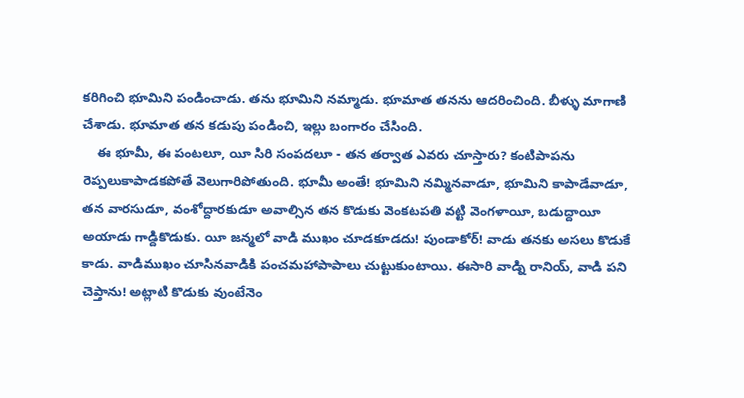కరిగించి భూమిని పండించాడు. తను భూమిని నమ్మాడు. భూమాత తనను ఆదరించింది. బీళ్ళు మాగాణి చేశాడు. భూమాత తన కడుపు పండించి, ఇల్లు బంగారం చేసింది.
    ఈ భూమీ, ఈ పంటలూ, యీ సిరి సంపదలూ - తన తర్వాత ఎవరు చూస్తారు? కంటిపాపను రెప్పలుకాపాడకపోతే వెలుగారిపోతుంది. భూమీ అంతే! భూమిని నమ్మినవాడూ, భూమిని కాపాడేవాడూ, తన వారసుడూ, వంశోద్దారకుడూ అవాల్సిన తన కొడుకు వెంకటపతి వట్టి వెంగళాయీ, బడుద్దాయీ అయాడు గాడ్దికొడుకు. యీ జన్మలో వాడి ముఖం చూడకూడదు! పుండాకోర్! వాడు తనకు అసలు కొడుకే కాడు. వాడిముఖం చూసినవాడికి పంచమహాపాపాలు చుట్టుకుంటాయి. ఈసారి వాడ్ని రానియ్, వాడి పని చెప్తాను! అట్లాటి కొడుకు వుంటేనెం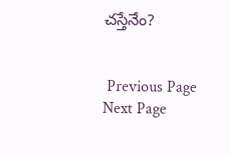చస్తేనేం?


 Previous Page Next Page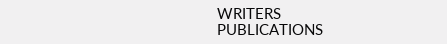WRITERS
PUBLICATIONS